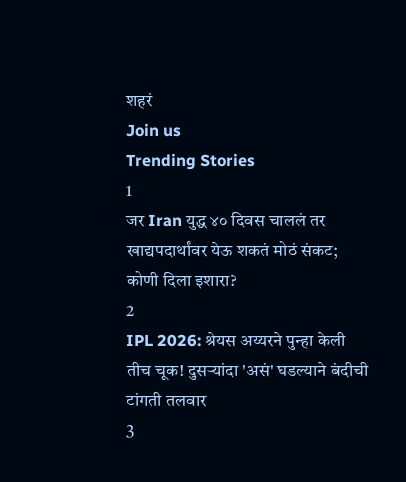शहरं
Join us
Trending Stories
1
जर Iran युद्ध ४० दिवस चाललं तर खाद्यपदार्थांवर येऊ शकतं मोठं संकट; कोणी दिला इशारा?
2
IPL 2026: श्रेयस अय्यरने पुन्हा केली तीच चूक! दुसऱ्यांदा 'असं' घडल्याने बंदीची टांगती तलवार
3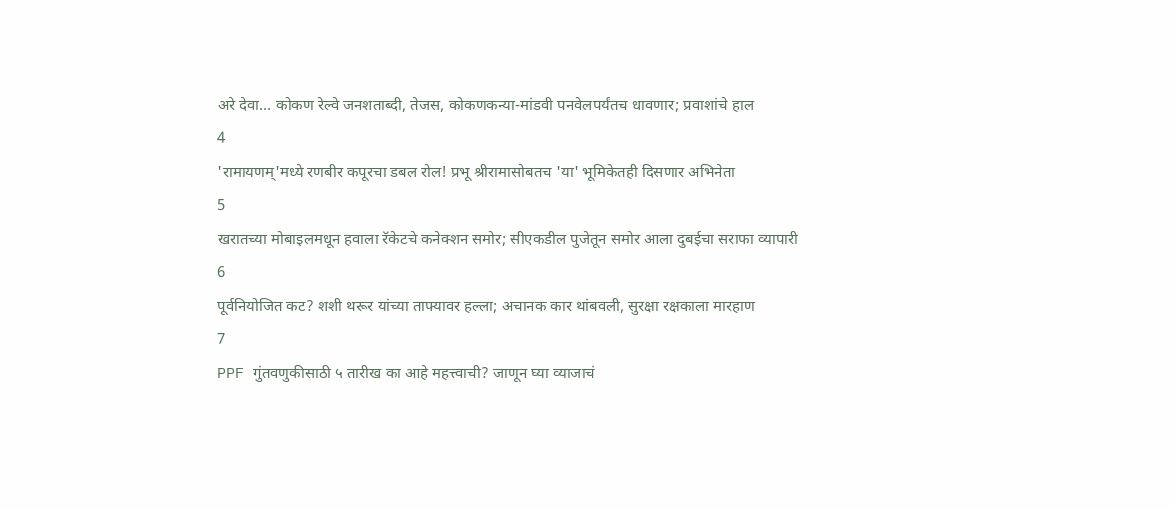अरे देवा… कोकण रेल्वे जनशताब्दी, तेजस, कोकणकन्या-मांडवी पनवेलपर्यंतच धावणार; प्रवाशांचे हाल
4
'रामायणम्'मध्ये रणबीर कपूरचा डबल रोल! प्रभू श्रीरामासोबतच 'या' भूमिकेतही दिसणार अभिनेता
5
खरातच्या मोबाइलमधून हवाला रॅकेटचे कनेक्शन समोर; सीएकडील पुजेतून समोर आला दुबईचा सराफा व्यापारी
6
पूर्वनियोजित कट? शशी थरूर यांच्या ताफ्यावर हल्ला; अचानक कार थांबवली, सुरक्षा रक्षकाला मारहाण
7
PPF गुंतवणुकीसाठी ५ तारीख का आहे महत्त्वाची? जाणून घ्या व्याजाचं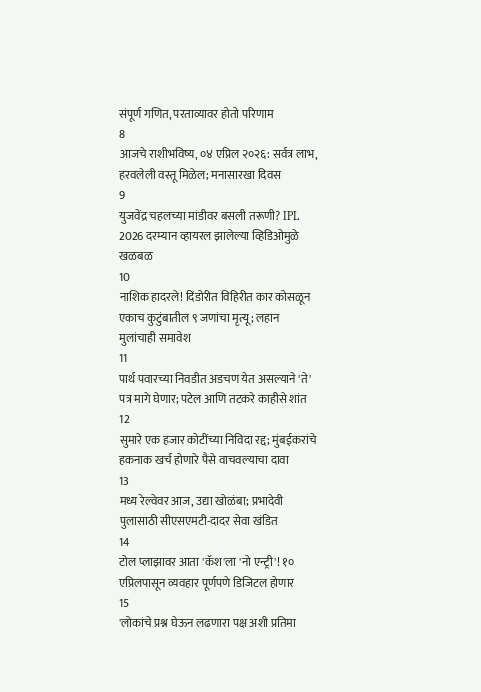संपूर्ण गणित, परताव्यावर होतो परिणाम
8
आजचे राशीभविष्य, ०४ एप्रिल २०२६: सर्वत्र लाभ, हरवलेली वस्तू मिळेल; मनासारखा दिवस
9
युजवेंद्र चहलच्या मांडीवर बसली तरूणी? IPL 2026 दरम्यान व्हायरल झालेल्या व्हिडिओमुळे खळबळ
10
नाशिक हादरले! दिंडोरीत विहिरीत कार कोसळून एकाच कुटुंबातील ९ जणांचा मृत्यू; लहान मुलांचाही समावेश
11
पार्थ पवारच्या निवडीत अडचण येत असल्याने 'ते' पत्र मागे घेणार; पटेल आणि तटकरे काहीसे शांत
12
सुमारे एक हजार कोटींच्या निविदा रद्द; मुंबईकरांचे हकनाक खर्च होणारे पैसे वाचवल्याचा दावा
13
मध्य रेल्वेवर आज, उद्या खोळंबा; प्रभादेवी पुलासाठी सीएसएमटी-दादर सेवा खंडित
14
टोल प्लाझावर आता 'कॅश'ला 'नो एन्ट्री'! १० एप्रिलपासून व्यवहार पूर्णपणे डिजिटल होणार
15
'लोकांचे प्रश्न घेऊन लढणारा पक्ष अशी प्रतिमा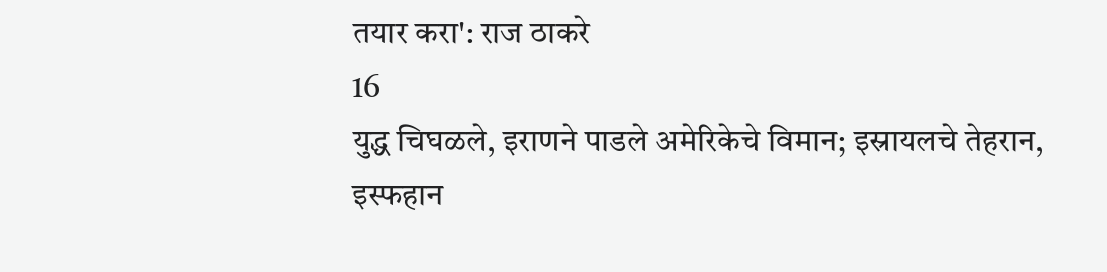तयार करा': राज ठाकरे
16
युद्ध चिघळले, इराणने पाडले अमेरिकेचे विमान; इस्रायलचे तेहरान, इस्फहान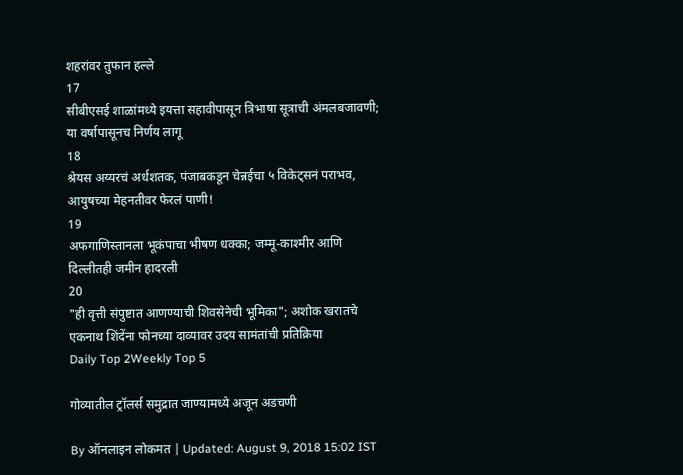शहरांवर तुफान हल्ले
17
सीबीएसई शाळांमध्ये इयत्ता सहावीपासून त्रिभाषा सूत्राची अंमलबजावणी; या वर्षापासूनच निर्णय लागू
18
श्रेयस अय्यरचं अर्धशतक, पंजाबकडून चेन्नईचा ५ विकेट्सनं पराभव, आयुषच्या मेहनतीवर फेरलं पाणी!
19
अफगाणिस्तानला भूकंपाचा भीषण धक्का; जम्मू-काश्मीर आणि दिल्लीतही जमीन हादरली
20
"ही वृत्ती संपुष्टात आणण्याची शिवसेनेची भूमिका"; अशोक खरातचे एकनाथ शिंदेंना फोनच्या दाव्यावर उदय सामंतांची प्रतिक्रिया
Daily Top 2Weekly Top 5

गोव्यातील ट्रॉलर्स समुद्रात जाण्यामध्ये अजून अडचणी

By ऑनलाइन लोकमत | Updated: August 9, 2018 15:02 IST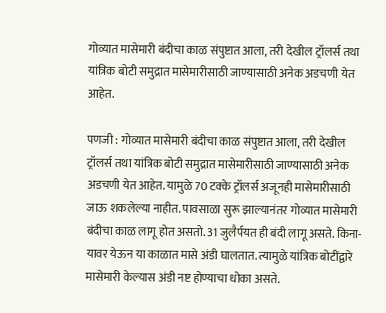गोव्यात मासेमारी बंदीचा काळ संपुष्टात आला, तरी देखील ट्रॉलर्स तथा यांत्रिक बोटी समुद्रात मासेमारीसाठी जाण्यासाठी अनेक अडचणी येत आहेत.

पणजी : गोव्यात मासेमारी बंदीचा काळ संपुष्टात आला, तरी देखील ट्रॉलर्स तथा यांत्रिक बोटी समुद्रात मासेमारीसाठी जाण्यासाठी अनेक अडचणी येत आहेत. यामुळे 70 टक्के ट्रॉलर्स अजूनही मासेमारीसाठी जाऊ शकलेल्या नाहीत. पावसाळा सुरू झाल्यानंतर गोव्यात मासेमारी बंदीचा काळ लागू होत असतो. 31 जुलैर्पयत ही बंदी लागू असते. किना-यावर येऊन या काळात मासे अंडी घालतात. त्यामुळे यांत्रिक बोटींद्वारे मासेमारी केल्यास अंडी नष्ट होण्याचा धोका असते.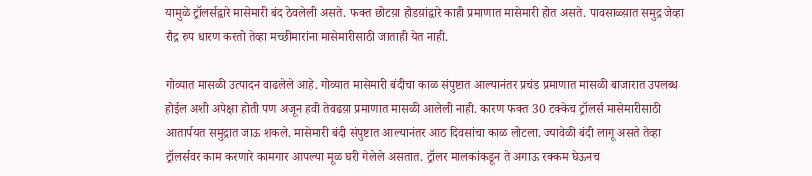यामुळे ट्रॉलर्सद्वारे मासेमारी बंद ठेवलेली असते. फक्त छोटय़ा होडय़ांद्वारे काही प्रमाणात मासेमारी होत असते. पावसाळ्य़ात समुद्र जेव्हा रौद्र रुप धारण करतो तेव्हा मच्छीमारांना मासेमारीसाठी जाताही येत नाही.

गोव्यात मासळी उत्पादन वाढलेले आहे. गोव्यात मासेमारी बंदीचा काळ संपुष्टात आल्यानंतर प्रचंड प्रमाणात मासळी बाजारात उपलब्ध होईल अशी अपेक्षा होती पण अजून हवी तेवढय़ा प्रमाणात मासळी आलेली नाही. कारण फक्त 30 टक्केच ट्रॉलर्स मासेमारीसाठी आतार्पयत समुद्रात जाऊ शकले. मासेमारी बंदी संपुष्टात आल्यानंतर आठ दिवसांचा काळ लोटला. ज्यावेळी बंदी लागू असते तेव्हा ट्रॉलर्सवर काम करणारे कामगार आपल्या मूळ घरी गेलेले असतात. ट्रॉलर मालकांकडून ते अगाऊ रक्कम घेऊनच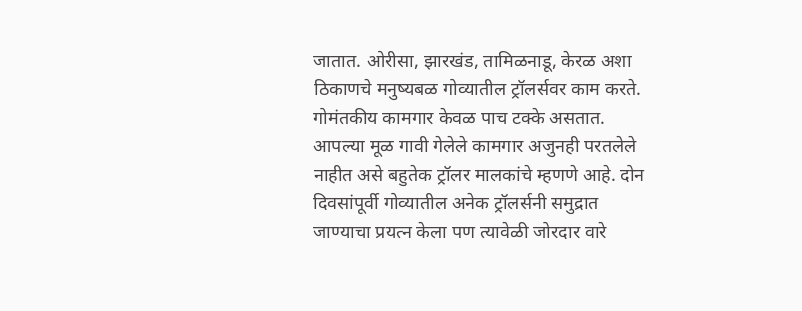जातात. ओरीसा, झारखंड, तामिळनाडू, केरळ अशा ठिकाणचे मनुष्यबळ गोव्यातील ट्रॉलर्सवर काम करते. गोमंतकीय कामगार केवळ पाच टक्के असतात. आपल्या मूळ गावी गेलेले कामगार अजुनही परतलेले नाहीत असे बहुतेक ट्रॉलर मालकांचे म्हणणे आहे. दोन दिवसांपूर्वी गोव्यातील अनेक ट्रॉलर्सनी समुद्रात जाण्याचा प्रयत्न केला पण त्यावेळी जोरदार वारे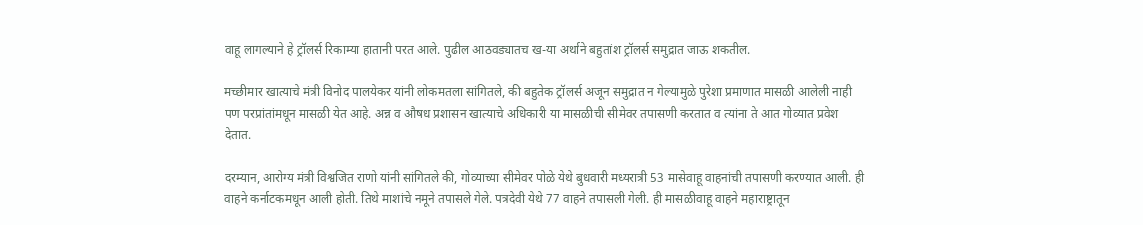वाहू लागल्याने हे ट्रॉलर्स रिकाम्या हातानी परत आले. पुढील आठवड्यातच ख-या अर्थाने बहुतांश ट्रॉलर्स समुद्रात जाऊ शकतील.

मच्छीमार खात्याचे मंत्री विनोद पालयेकर यांनी लोकमतला सांगितले, की बहुतेक ट्रॉलर्स अजून समुद्रात न गेल्यामुळे पुरेशा प्रमाणात मासळी आलेली नाही पण परप्रांतांमधून मासळी येत आहे. अन्न व औषध प्रशासन खात्याचे अधिकारी या मासळीची सीमेवर तपासणी करतात व त्यांना ते आत गोव्यात प्रवेश देतात.

दरम्यान, आरोग्य मंत्री विश्वजित राणो यांनी सांगितले की, गोव्याच्या सीमेवर पोळे येथे बुधवारी मध्यरात्री 53 मासेवाहू वाहनांची तपासणी करण्यात आली. ही वाहने कर्नाटकमधून आली होती. तिथे माशांचे नमूने तपासले गेले. पत्रदेवी येथे 77 वाहने तपासली गेली. ही मासळीवाहू वाहने महाराष्ट्रातून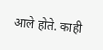आले होते. काही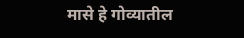मासे हे गोव्यातील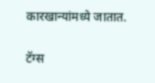कारखान्यांमध्ये जातात.

टॅग्स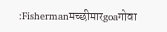:Fishermanमच्छीमारgoaगोवा